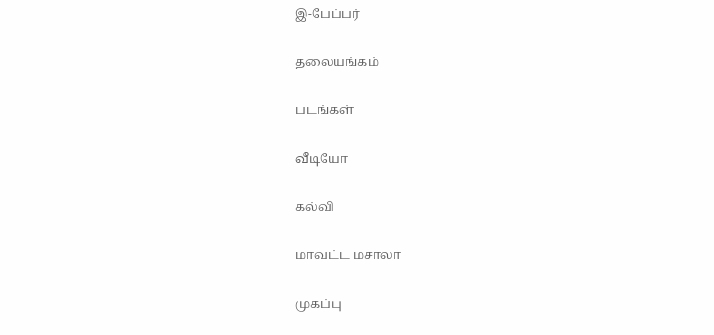இ-பேப்பர்

தலையங்கம்

படங்கள்

வீடியோ

கல்வி

மாவட்ட மசாலா

முகப்பு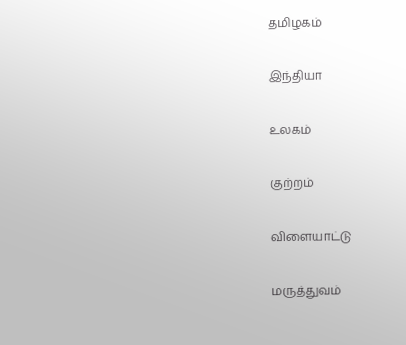தமிழகம்

இந்தியா

உலகம்

குற்றம்

விளையாட்டு

மருத்துவம்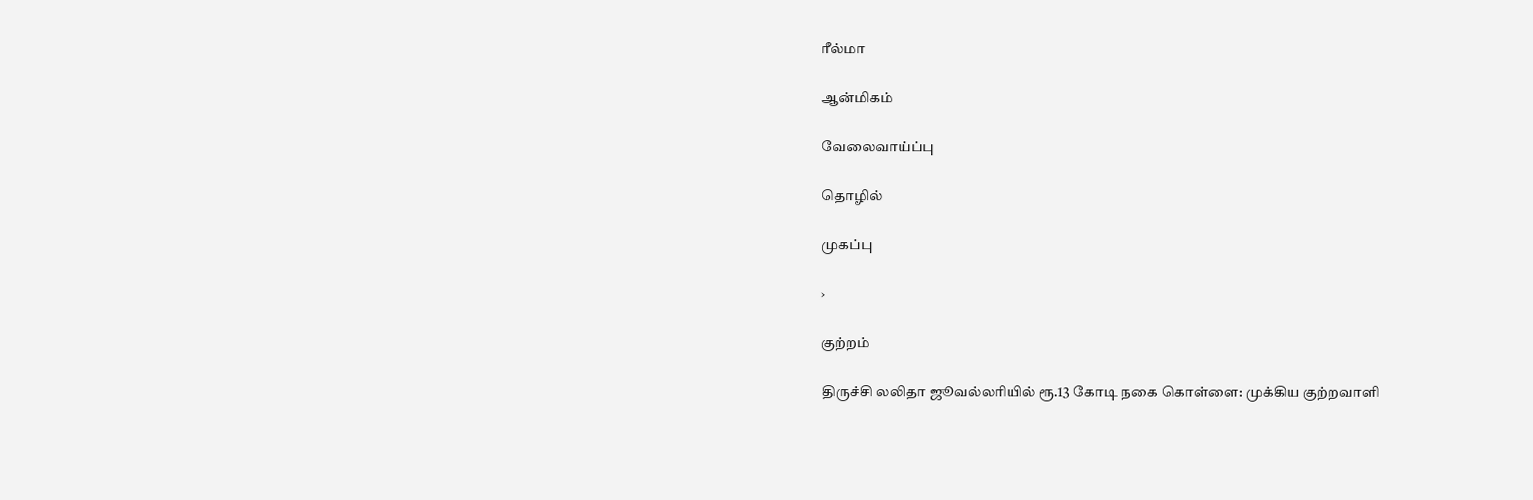ரீல்மா

ஆன்மிகம்

வேலைவாய்ப்பு

தொழில்

முகப்பு

›

குற்றம்

திருச்சி லலிதா ஜூவல்லரியில் ரூ.13 கோடி நகை கொள்ளை: முக்கிய குற்றவாளி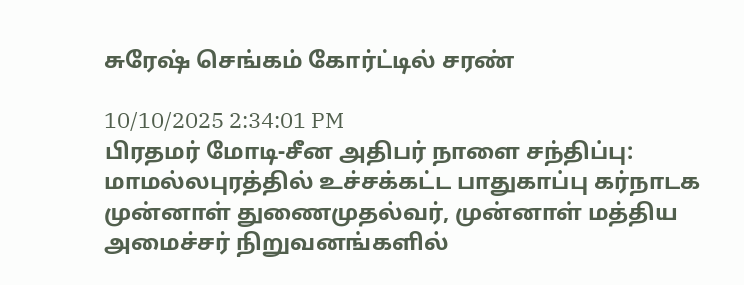சுரேஷ் செங்கம் கோர்ட்டில் சரண்

10/10/2025 2:34:01 PM
பிரதமர் மோடி-சீன அதிபர் நாளை சந்திப்பு: மாமல்லபுரத்தில் உச்சக்கட்ட பாதுகாப்பு கர்நாடக முன்னாள் துணைமுதல்வர், முன்னாள் மத்திய அமைச்சர் நிறுவனங்களில்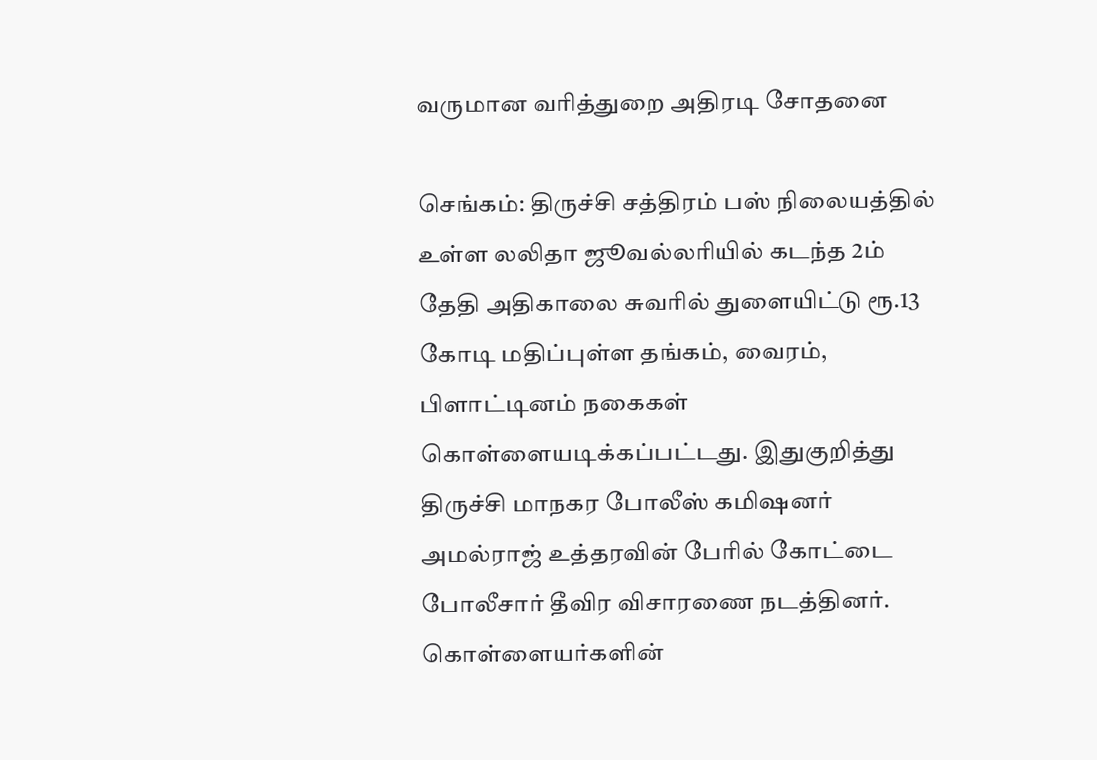வருமான வரித்துறை அதிரடி சோதனை

செங்கம்: திருச்சி சத்திரம் பஸ் நிலையத்தில் உள்ள லலிதா ஜூவல்லரியில் கடந்த 2ம் தேதி அதிகாலை சுவரில் துளையிட்டு ரூ.13 கோடி மதிப்புள்ள தங்கம், வைரம், பிளாட்டினம் நகைகள் கொள்ளையடிக்கப்பட்டது. இதுகுறித்து திருச்சி மாநகர போலீஸ் கமிஷனர் அமல்ராஜ் உத்தரவின் பேரில் கோட்டை போலீசார் தீவிர விசாரணை நடத்தினர். கொள்ளையர்களின்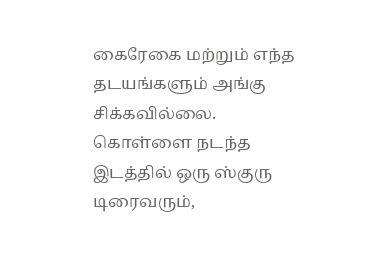கைரேகை மற்றும் எந்த தடயங்களும் அங்கு சிக்கவில்லை. கொள்ளை நடந்த இடத்தில் ஒரு ஸ்குரு டிரைவரும்,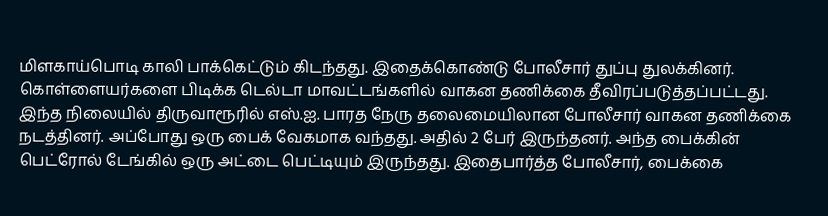மிளகாய்பொடி காலி பாக்கெட்டும் கிடந்தது. இதைக்கொண்டு போலீசார் துப்பு துலக்கினர். கொள்ளையர்களை பிடிக்க டெல்டா மாவட்டங்களில் வாகன தணிக்கை தீவிரப்படுத்தப்பட்டது. இந்த நிலையில் திருவாரூரில் எஸ்.ஐ. பாரத நேரு தலைமையிலான போலீசார் வாகன தணிக்கை நடத்தினர். அப்போது ஒரு பைக் வேகமாக வந்தது. அதில் 2 பேர் இருந்தனர். அந்த பைக்கின் பெட்ரோல் டேங்கில் ஒரு அட்டை பெட்டியும் இருந்தது. இதைபார்த்த போலீசார், பைக்கை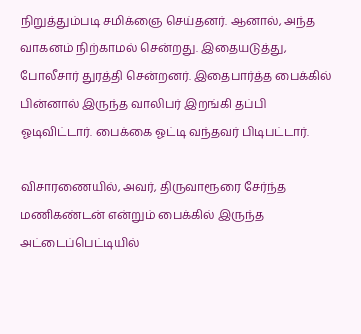நிறுத்தும்படி சமிக்ஞை செய்தனர். ஆனால், அந்த வாகனம் நிற்காமல் சென்றது. இதையடுத்து, போலீசார் துரத்தி சென்றனர். இதைபார்த்த பைக்கில் பின்னால் இருந்த வாலிபர் இறங்கி தப்பி ஓடிவிட்டார். பைக்கை ஓட்டி வந்தவர் பிடிபட்டார்.

விசாரணையில், அவர், திருவாரூரை சேர்ந்த மணிகண்டன் என்றும் பைக்கில் இருந்த அட்டைப்பெட்டியில்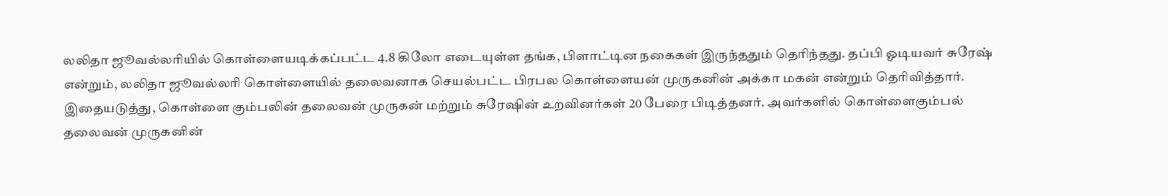லலிதா ஜூவல்லரியில் கொள்ளையடிக்கப்பட்ட 4.8 கிலோ எடையுள்ள தங்க, பிளாட்டின நகைகள் இருந்ததும் தெரிந்தது. தப்பி ஓடியவர் சுரேஷ் என்றும், லலிதா ஜூவல்லரி கொள்ளையில் தலைவனாக செயல்பட்ட பிரபல கொள்ளையன் முருகனின் அக்கா மகன் என்றும் தெரிவித்தார். இதையடுத்து, கொள்ளை கும்பலின் தலைவன் முருகன் மற்றும் சுரேஷின் உறவினர்கள் 20 பேரை பிடித்தனர். அவர்களில் கொள்ளைகும்பல் தலைவன் முருகனின்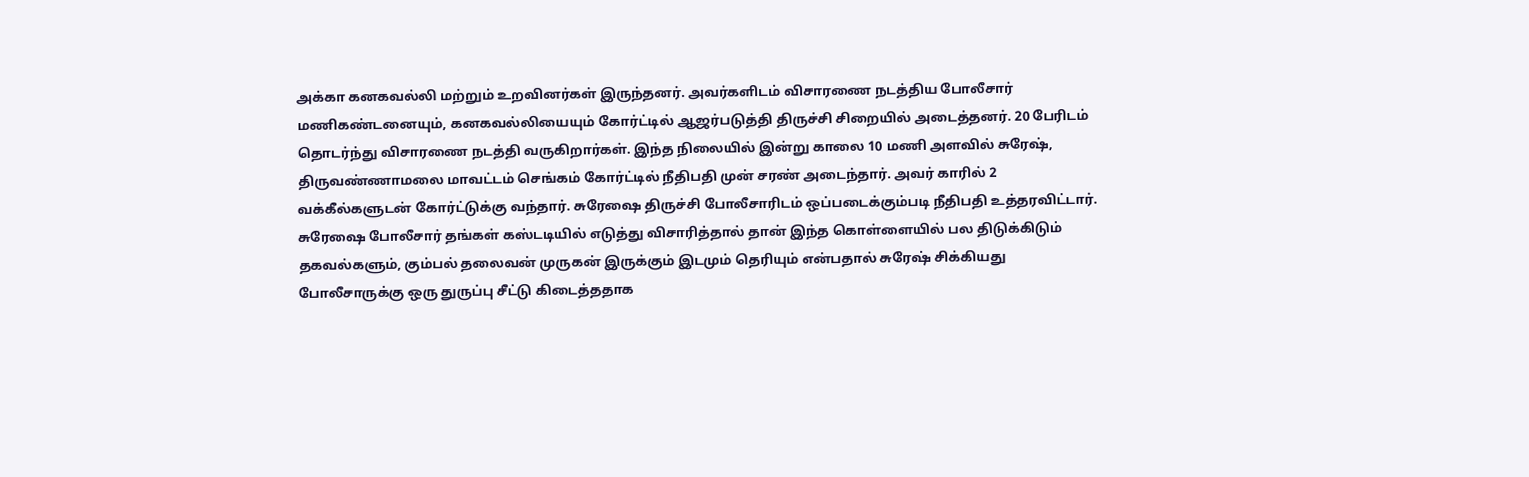அக்கா கனகவல்லி மற்றும் உறவினர்கள் இருந்தனர். அவர்களிடம் விசாரணை நடத்திய போலீசார் மணிகண்டனையும், கனகவல்லியையும் கோர்ட்டில் ஆஜர்படுத்தி திருச்சி சிறையில் அடைத்தனர். 20 பேரிடம் தொடர்ந்து விசாரணை நடத்தி வருகிறார்கள். இந்த நிலையில் இன்று காலை 10 மணி அளவில் சுரேஷ், திருவண்ணாமலை மாவட்டம் செங்கம் கோர்ட்டில் நீதிபதி முன் சரண் அடைந்தார். அவர் காரில் 2 வக்கீல்களுடன் கோர்ட்டுக்கு வந்தார். சுரேஷை திருச்சி போலீசாரிடம் ஒப்படைக்கும்படி நீதிபதி உத்தரவிட்டார். சுரேஷை போலீசார் தங்கள் கஸ்டடியில் எடுத்து விசாரித்தால் தான் இந்த கொள்ளையில் பல திடுக்கிடும் தகவல்களும், கும்பல் தலைவன் முருகன் இருக்கும் இடமும் தெரியும் என்பதால் சுரேஷ் சிக்கியது போலீசாருக்கு ஒரு துருப்பு சீட்டு கிடைத்ததாக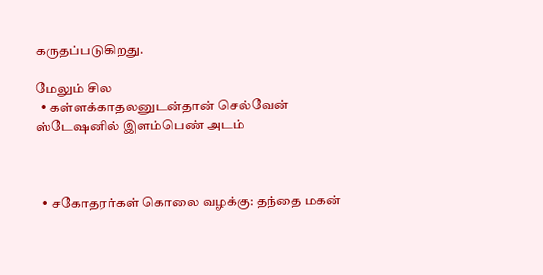கருதப்படுகிறது.

மேலும் சில
  • கள்ளக்காதலனுடன்தான் செல்வேன் ஸ்டேஷனில் இளம்பெண் அடம்



  • சகோதரர்கள் கொலை வழக்கு: தந்தை மகன்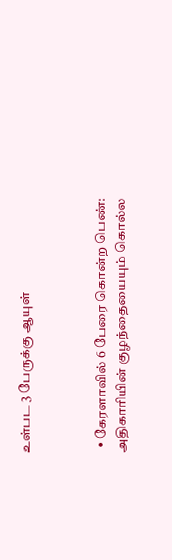உள்பட 3 பேருக்கு ஆயுள்



  • கேரளாவில் 6 பேரை கொன்ற பெண்: அதிகாரியின் குழந்தையையும் கொல்ல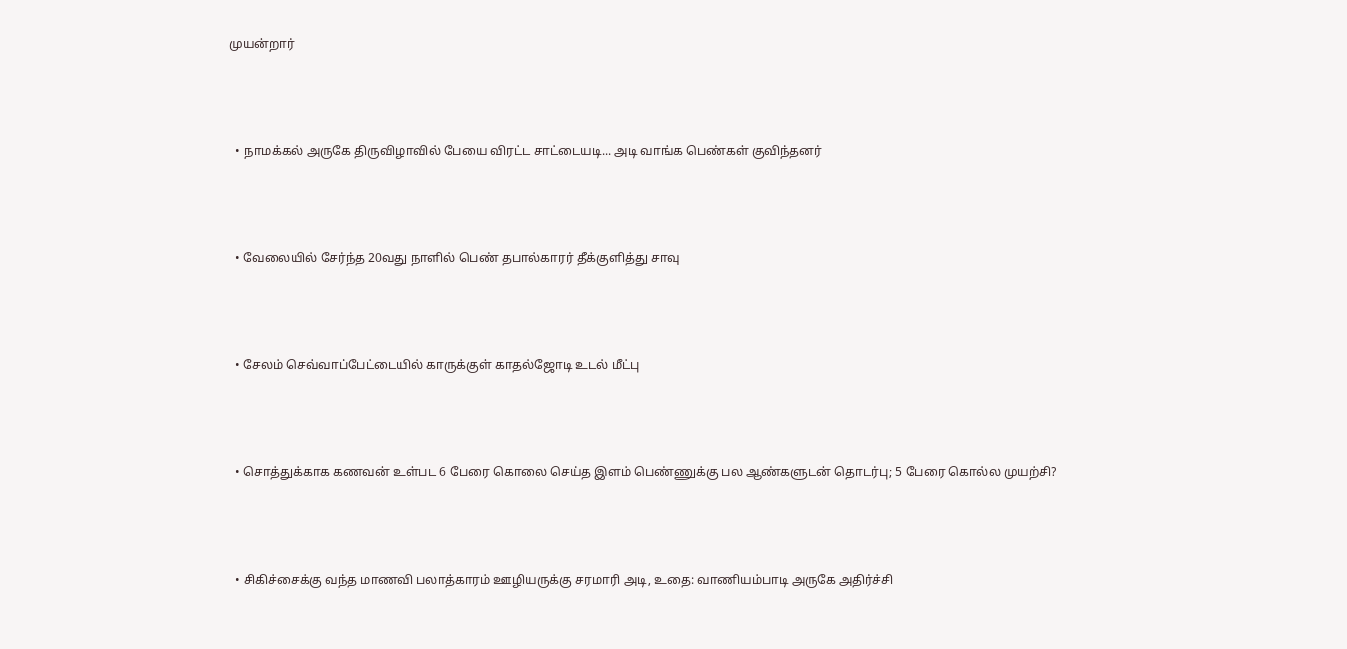முயன்றார்



  • நாமக்கல் அருகே திருவிழாவில் பேயை விரட்ட சாட்டையடி... அடி வாங்க பெண்கள் குவிந்தனர்



  • வேலையில் சேர்ந்த 20வது நாளில் பெண் தபால்காரர் தீக்குளித்து சாவு



  • சேலம் செவ்வாப்பேட்டையில் காருக்குள் காதல்ஜோடி உடல் மீட்பு



  • சொத்துக்காக கணவன் உள்பட 6 பேரை கொலை செய்த இளம் பெண்ணுக்கு பல ஆண்களுடன் தொடர்பு; 5 பேரை கொல்ல முயற்சி?



  • சிகிச்சைக்கு வந்த மாணவி பலாத்காரம் ஊழியருக்கு சரமாரி அடி, உதை: வாணியம்பாடி அருகே அதிர்ச்சி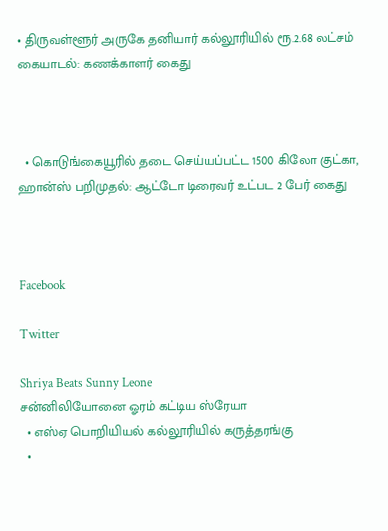• திருவள்ளூர் அருகே தனியார் கல்லூரியில் ரூ.2.68 லட்சம் கையாடல்: கணக்காளர் கைது



  • கொடுங்கையூரில் தடை செய்யப்பட்ட 1500 கிலோ குட்கா, ஹான்ஸ் பறிமுதல்: ஆட்டோ டிரைவர் உட்பட 2 பேர் கைது



Facebook

Twitter

Shriya Beats Sunny Leone
சன்னிலியோனை ஓரம் கட்டிய ஸ்ரேயா
  • எஸ்ஏ பொறியியல் கல்லூரியில் கருத்தரங்கு
  •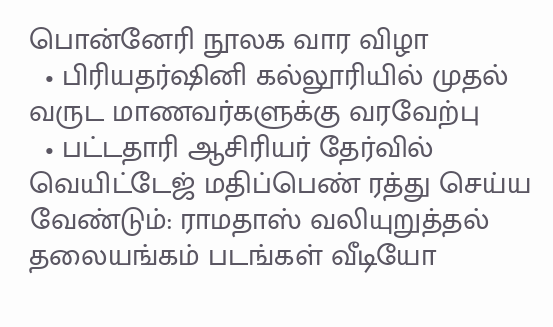பொன்னேரி நூலக வார விழா
  • பிரியதர்ஷினி கல்லூரியில் முதல் வருட மாணவர்களுக்கு வரவேற்பு
  • பட்டதாரி ஆசிரியர் தேர்வில் வெயிட்டேஜ் மதிப்பெண் ரத்து செய்ய வேண்டும்: ராமதாஸ் வலியுறுத்தல்
தலையங்கம் படங்கள் வீடியோ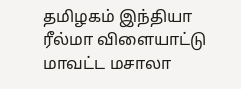தமிழகம் இந்தியா ரீல்மா விளையாட்டு மாவட்ட மசாலா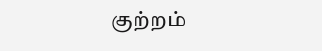குற்றம்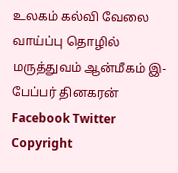உலகம் கல்வி வேலை வாய்ப்பு தொழில் மருத்துவம் ஆன்மீகம் இ-பேப்பர் தினகரன் Facebook Twitter
Copyright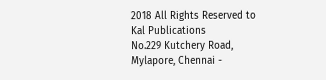2018 All Rights Reserved to Kal Publications
No.229 Kutchery Road, Mylapore, Chennai -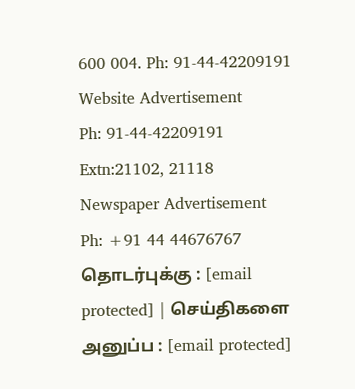600 004. Ph: 91-44-42209191
Website Advertisement
Ph: 91-44-42209191 Extn:21102, 21118
Newspaper Advertisement
Ph: +91 44 44676767
தொடர்புக்கு : [email protected] | செய்திகளை அனுப்ப : [email protected]